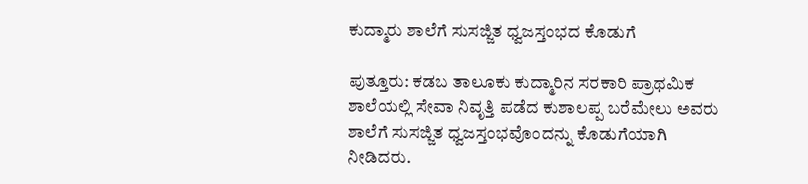ಕುದ್ಮಾರು ಶಾಲೆಗೆ ಸುಸಜ್ಜಿತ ಧ್ವಜಸ್ತಂಭದ ಕೊಡುಗೆ

ಪುತ್ತೂರು: ಕಡಬ ತಾಲೂಕು ಕುದ್ಮಾರಿನ ಸರಕಾರಿ ಪ್ರಾಥಮಿಕ ಶಾಲೆಯಲ್ಲಿ ಸೇವಾ ನಿವೃತ್ತಿ ಪಡೆದ ಕುಶಾಲಪ್ಪ ಬರೆಮೇಲು ಅವರು ಶಾಲೆಗೆ ಸುಸಜ್ಜಿತ ಧ್ವಜಸ್ತಂಭವೊಂದನ್ನು ಕೊಡುಗೆಯಾಗಿ ನೀಡಿದರು.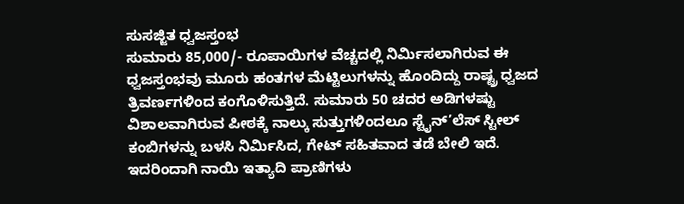ಸುಸಜ್ಜಿತ ಧ್ವಜಸ್ತಂಭ
ಸುಮಾರು 85,000/- ರೂಪಾಯಿಗಳ ವೆಚ್ಚದಲ್ಲಿ ನಿರ್ಮಿಸಲಾಗಿರುವ ಈ ಧ್ವಜಸ್ತಂಭವು ಮೂರು ಹಂತಗಳ ಮೆಟ್ಟಿಲುಗಳನ್ನು ಹೊಂದಿದ್ದು ರಾಷ್ಟ್ರ ಧ್ವಜದ ತ್ರಿವರ್ಣಗಳಿಂದ ಕಂಗೊಳಿಸುತ್ತಿದೆ. ಸುಮಾರು 50 ಚದರ ಅಡಿಗಳಷ್ಟು ವಿಶಾಲವಾಗಿರುವ ಪೀಠಕ್ಕೆ ನಾಲ್ಕು ಸುತ್ತುಗಳಿಂದಲೂ ಸ್ಟೈನ್’ಲೆಸ್ ಸ್ಟೀಲ್ ಕಂಬಿಗಳನ್ನು ಬಳಸಿ ನಿರ್ಮಿಸಿದ, ಗೇಟ್ ಸಹಿತವಾದ ತಡೆ ಬೇಲಿ ಇದೆ. ಇದರಿಂದಾಗಿ ನಾಯಿ ಇತ್ಯಾದಿ ಪ್ರಾಣಿಗಳು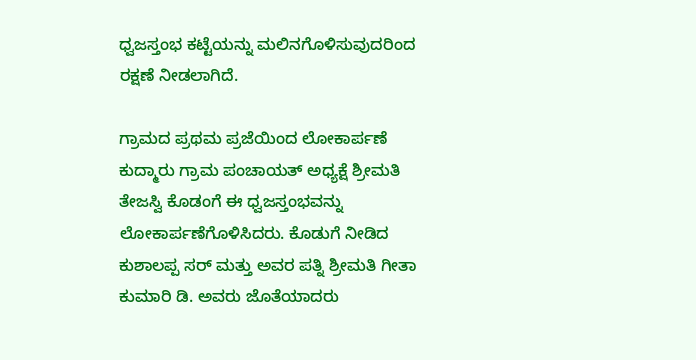ಧ್ವಜಸ್ತಂಭ ಕಟ್ಟೆಯನ್ನು ಮಲಿನಗೊಳಿಸುವುದರಿಂದ ರಕ್ಷಣೆ ನೀಡಲಾಗಿದೆ.

ಗ್ರಾಮದ ಪ್ರಥಮ ಪ್ರಜೆಯಿಂದ ಲೋಕಾರ್ಪಣೆ
ಕುದ್ಮಾರು ಗ್ರಾಮ ಪಂಚಾಯತ್ ಅಧ್ಯಕ್ಷೆ ಶ್ರೀಮತಿ ತೇಜಸ್ವಿ ಕೊಡಂಗೆ ಈ ಧ್ವಜಸ್ತಂಭವನ್ನು ಲೋಕಾರ್ಪಣೆಗೊಳಿಸಿದರು. ಕೊಡುಗೆ ನೀಡಿದ ಕುಶಾಲಪ್ಪ ಸರ್ ಮತ್ತು ಅವರ ಪತ್ನಿ ಶ್ರೀಮತಿ ಗೀತಾ ಕುಮಾರಿ ಡಿ. ಅವರು ಜೊತೆಯಾದರು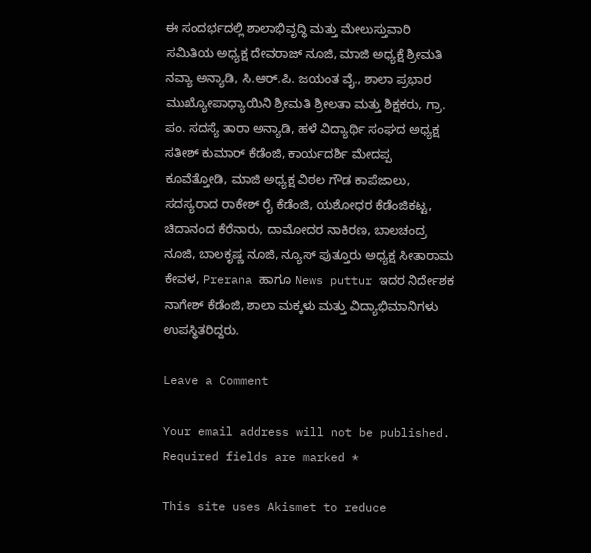ಈ ಸಂದರ್ಭದಲ್ಲಿ ಶಾಲಾಭಿವೃದ್ಧಿ ಮತ್ತು ಮೇಲುಸ್ತುವಾರಿ ಸಮಿತಿಯ ಅಧ್ಯಕ್ಷ ದೇವರಾಜ್ ನೂಜಿ, ಮಾಜಿ ಅಧ್ಯಕ್ಷೆ ಶ್ರೀಮತಿ ನವ್ಯಾ ಅನ್ಯಾಡಿ, ಸಿ.ಆರ್.ಪಿ. ಜಯಂತ ವೈ., ಶಾಲಾ ಪ್ರಭಾರ ಮುಖ್ಯೋಪಾಧ್ಯಾಯಿನಿ ಶ್ರೀಮತಿ ಶ್ರೀಲತಾ ಮತ್ತು ಶಿಕ್ಷಕರು, ಗ್ರಾ. ಪಂ. ಸದಸ್ಯೆ ತಾರಾ ಅನ್ಯಾಡಿ, ಹಳೆ ವಿದ್ಯಾರ್ಥಿ ಸಂಘದ ಅಧ್ಯಕ್ಷ ಸತೀಶ್ ಕುಮಾರ್ ಕೆಡೆಂಜಿ, ಕಾರ್ಯದರ್ಶಿ ಮೇದಪ್ಪ ಕೂವೆತ್ತೋಡಿ, ಮಾಜಿ ಅಧ್ಯಕ್ಷ ವಿಠಲ ಗೌಡ ಕಾಪೆಜಾಲು, ಸದಸ್ಯರಾದ ರಾಕೇಶ್ ರೈ ಕೆಡೆಂಜಿ, ಯಶೋಧರ ಕೆಡೆಂಜಿಕಟ್ಟ, ಚಿದಾನಂದ ಕೆರೆನಾರು, ದಾಮೋದರ ನಾಕಿರಣ, ಬಾಲಚಂದ್ರ ನೂಜಿ, ಬಾಲಕೃಷ್ಣ ನೂಜಿ, ನ್ಯೂಸ್ ಪುತ್ತೂರು ಅಧ್ಯಕ್ಷ ಸೀತಾರಾಮ ಕೇವಳ, Prerana ಹಾಗೂ News puttur ಇದರ ನಿರ್ದೇಶಕ ನಾಗೇಶ್ ಕೆಡೆಂಜಿ, ಶಾಲಾ ಮಕ್ಕಳು ಮತ್ತು ವಿದ್ಯಾಭಿಮಾನಿಗಳು ಉಪಸ್ಥಿತರಿದ್ದರು.

Leave a Comment

Your email address will not be published. Required fields are marked *

This site uses Akismet to reduce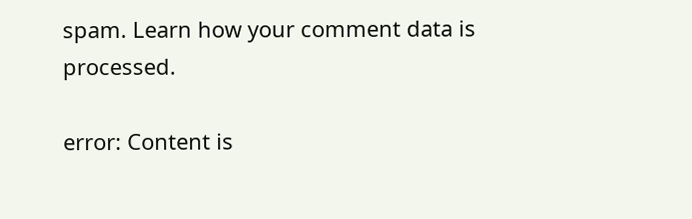spam. Learn how your comment data is processed.

error: Content is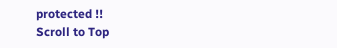protected !!
Scroll to Top